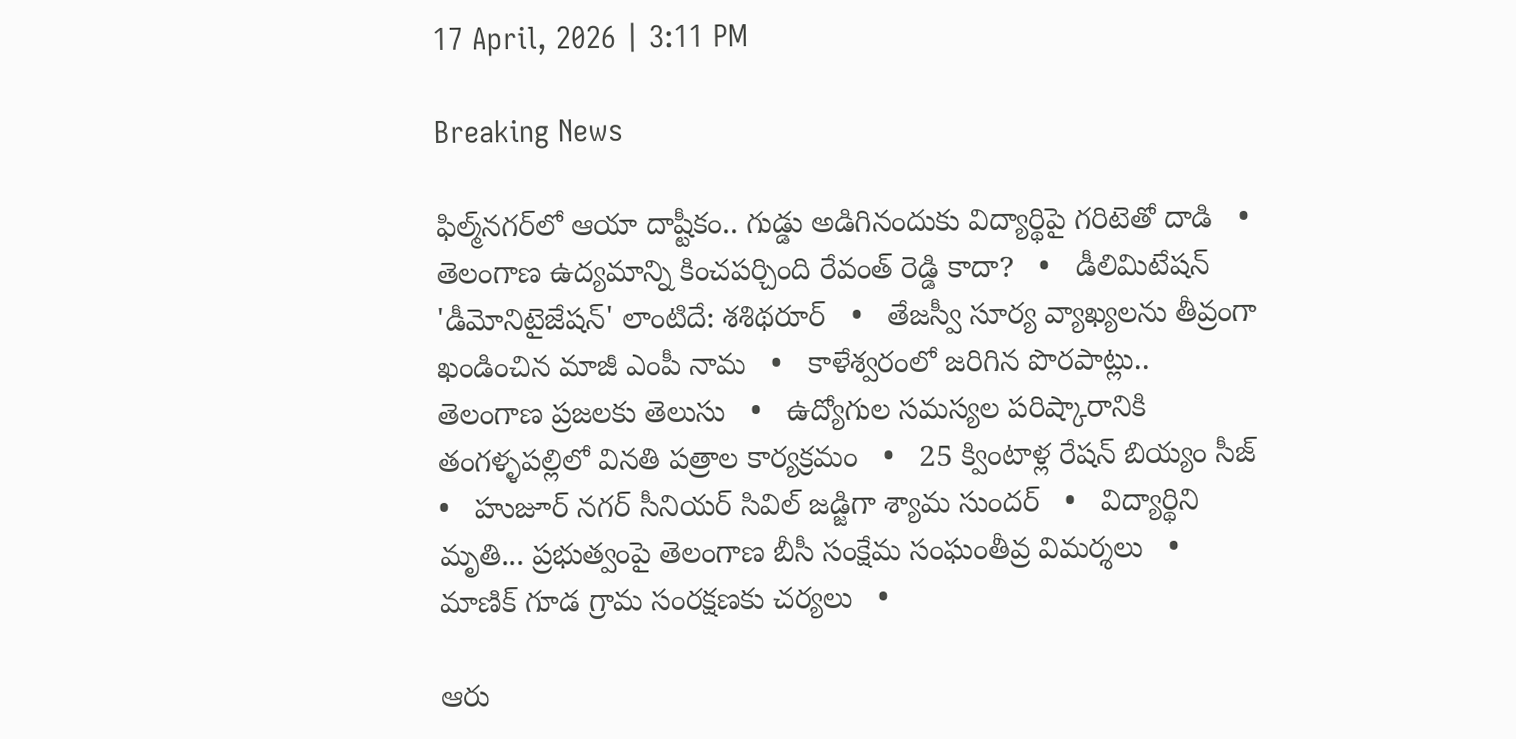17 April, 2026 | 3:11 PM

Breaking News

ఫిల్మ్‌నగర్‌లో ఆయా దాష్టీకం.. గుడ్డు అడిగినందుకు విద్యార్థిపై గరిటెతో దాడి   •   తెలంగాణ ఉద్యమాన్ని కించపర్చింది రేవంత్ రెడ్డి కాదా?   •   డీలిమిటేషన్ 'డీమోనిటైజేషన్' లాంటిదే: శశిథరూర్   •   తేజస్వీ సూర్య వ్యాఖ్యలను తీవ్రంగా ఖండించిన మాజీ ఎంపీ నామ   •   కాళేశ్వరంలో జరిగిన పొరపాట్లు.. తెలంగాణ ప్రజలకు తెలుసు   •   ఉద్యోగుల సమస్యల పరిష్కారానికి తంగళ్ళపల్లిలో వినతి పత్రాల కార్యక్రమం   •   25 క్వింటాళ్ల రేషన్ బియ్యం సీజ్   •   హుజూర్ నగర్ సీనియర్ సివిల్ జడ్జిగా శ్యామ సుందర్   •   విద్యార్థిని మృతి... ప్రభుత్వంపై తెలంగాణ బీసీ సంక్షేమ సంఘంతీవ్ర విమర్శలు   •   మాణిక్ గూడ గ్రామ సంరక్షణకు చర్యలు   •

ఆరు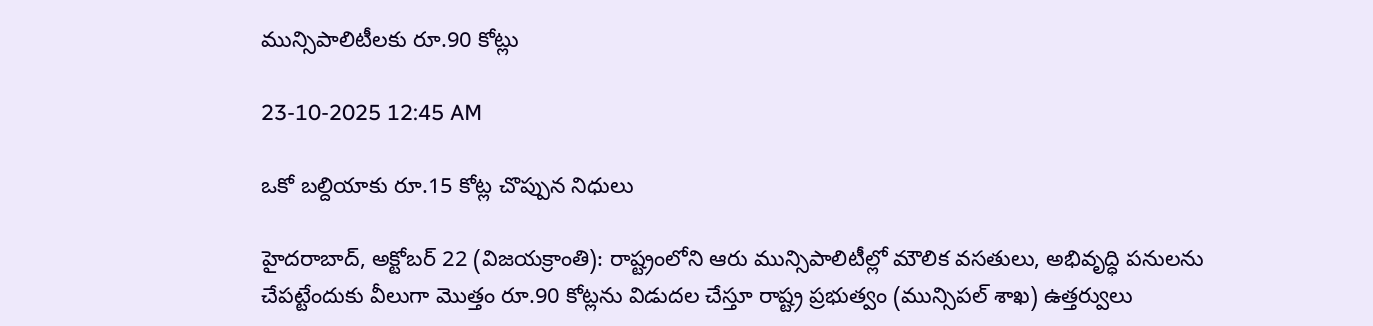మున్సిపాలిటీలకు రూ.90 కోట్లు

23-10-2025 12:45 AM

ఒకో బల్దియాకు రూ.15 కోట్ల చొప్పున నిధులు

హైదరాబాద్, అక్టోబర్ 22 (విజయక్రాంతి): రాష్ట్రంలోని ఆరు మున్సిపాలిటీల్లో మౌలిక వసతులు, అభివృద్ధి పనులను చేపట్టేందుకు వీలుగా మొత్తం రూ.90 కోట్లను విడుదల చేస్తూ రాష్ట్ర ప్రభుత్వం (మున్సిపల్ శాఖ) ఉత్తర్వులు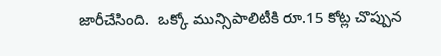జారీచేసింది.  ఒక్కో మున్సిపాలిటీకి రూ.15 కోట్ల చొప్పున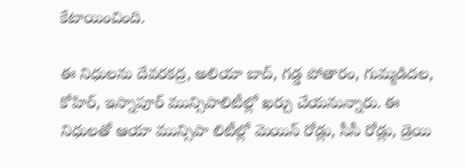కేటాయించింది.

ఈ నిధులను దేవరకద్ర, అలియా బాద్, గడ్డ పోతారం, గుమ్మడిదల, కోహిర్, ఇస్నాపూర్ మున్సిపాలిటీల్లో ఖర్చు చేయనున్నారు. ఈ నిధులతో ఆయా మున్సిపా లిటీల్లో మెయిన్ రోడ్లు, సీసీ రోడ్లు, డ్రెయి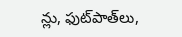న్లు, ఫుట్‌పాత్‌లు,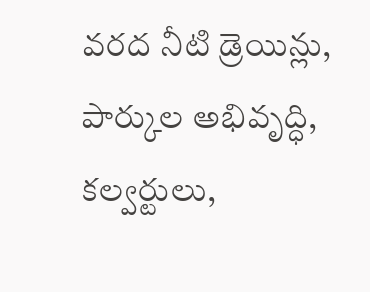వరద నీటి డ్రెయిన్లు, పార్కుల అభివృద్ధి, కల్వర్టులు,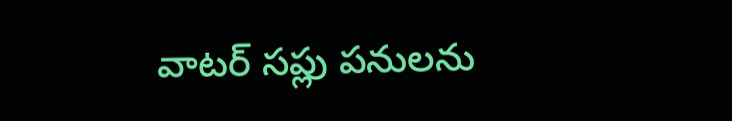వాటర్ సప్లు పనులను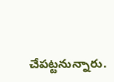చేపట్టనున్నారు.